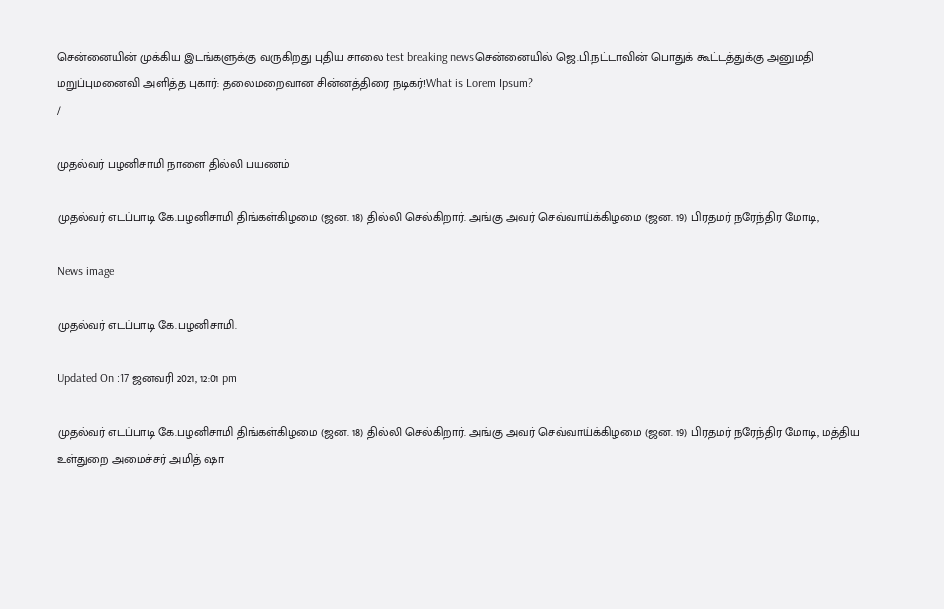சென்னையின் முக்கிய இடங்களுக்கு வருகிறது புதிய சாலை test breaking newsசென்னையில் ஜெ.பி.நட்டாவின் பொதுக் கூட்டத்துக்கு அனுமதி மறுப்புமனைவி அளித்த புகார்: தலைமறைவான சின்னத்திரை நடிகர்!What is Lorem Ipsum?
/

முதல்வர் பழனிசாமி நாளை தில்லி பயணம்

முதல்வர் எடப்பாடி கே.பழனிசாமி திங்கள்கிழமை (ஜன. 18) தில்லி செல்கிறார். அங்கு அவர் செவ்வாய்க்கிழமை (ஜன. 19) பிரதமர் நரேந்திர மோடி,

News image

முதல்வர் எடப்பாடி கே.பழனிசாமி.

Updated On :17 ஜனவரி 2021, 12:01 pm

முதல்வர் எடப்பாடி கே.பழனிசாமி திங்கள்கிழமை (ஜன. 18) தில்லி செல்கிறார். அங்கு அவர் செவ்வாய்க்கிழமை (ஜன. 19) பிரதமர் நரேந்திர மோடி, மத்திய உள்துறை அமைச்சர் அமித் ஷா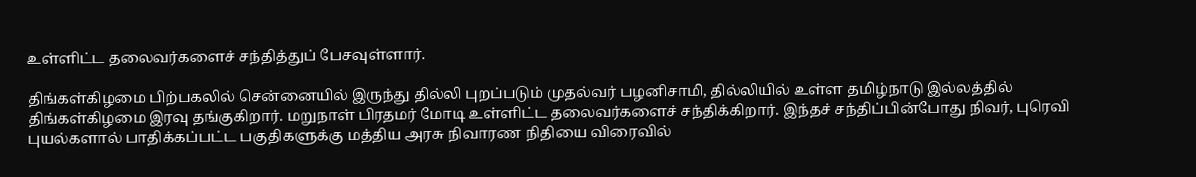உள்ளிட்ட தலைவர்களைச் சந்தித்துப் பேசவுள்ளார்.

திங்கள்கிழமை பிற்பகலில் சென்னையில் இருந்து தில்லி புறப்படும் முதல்வர் பழனிசாமி, தில்லியில் உள்ள தமிழ்நாடு இல்லத்தில் திங்கள்கிழமை இரவு தங்குகிறார். மறுநாள் பிரதமர் மோடி உள்ளிட்ட தலைவர்களைச் சந்திக்கிறார். இந்தச் சந்திப்பின்போது நிவர், புரெவி புயல்களால் பாதிக்கப்பட்ட பகுதிகளுக்கு மத்திய அரசு நிவாரண நிதியை விரைவில்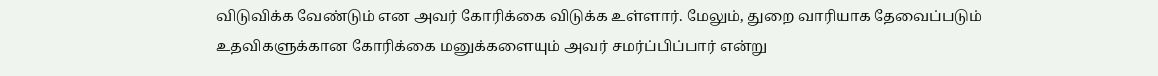விடுவிக்க வேண்டும் என அவர் கோரிக்கை விடுக்க உள்ளார். மேலும், துறை வாரியாக தேவைப்படும் உதவிகளுக்கான கோரிக்கை மனுக்களையும் அவர் சமர்ப்பிப்பார் என்று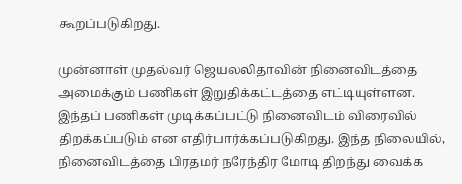கூறப்படுகிறது.

முன்னாள் முதல்வர் ஜெயலலிதாவின் நினைவிடத்தை அமைக்கும் பணிகள் இறுதிக்கட்டத்தை எட்டியுள்ளன. இந்தப் பணிகள் முடிக்கப்பட்டு நினைவிடம் விரைவில் திறக்கப்படும் என எதிர்பார்க்கப்படுகிறது. இந்த நிலையில், நினைவிடத்தை பிரதமர் நரேந்திர மோடி திறந்து வைக்க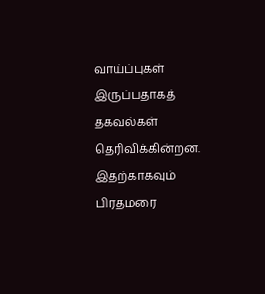வாய்ப்புகள் இருப்பதாகத் தகவல்கள் தெரிவிக்கின்றன. இதற்காகவும் பிரதமரை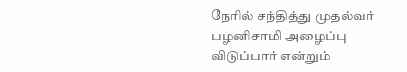நேரில் சந்தித்து முதல்வர் பழனிசாமி அழைப்பு விடுப்பார் என்றும்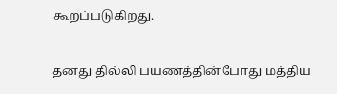கூறப்படுகிறது.

தனது தில்லி பயணத்தின்போது மத்திய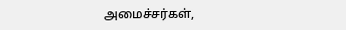அமைச்சர்கள்,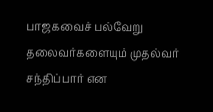பாஜகவைச் பல்வேறு தலைவர்களையும் முதல்வர் சந்திப்பார் என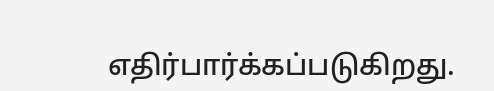எதிர்பார்க்கப்படுகிறது.